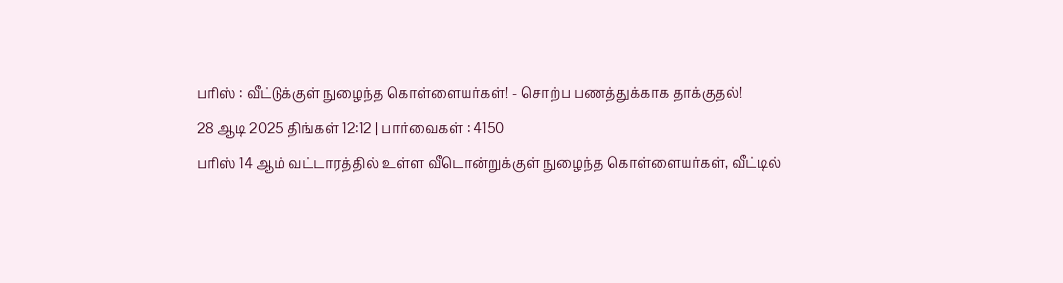பரிஸ் : வீட்டுக்குள் நுழைந்த கொள்ளையர்கள்! - சொற்ப பணத்துக்காக தாக்குதல்!
28 ஆடி 2025 திங்கள் 12:12 | பார்வைகள் : 4150
பரிஸ் 14 ஆம் வட்டாரத்தில் உள்ள வீடொன்றுக்குள் நுழைந்த கொள்ளையர்கள், வீட்டில்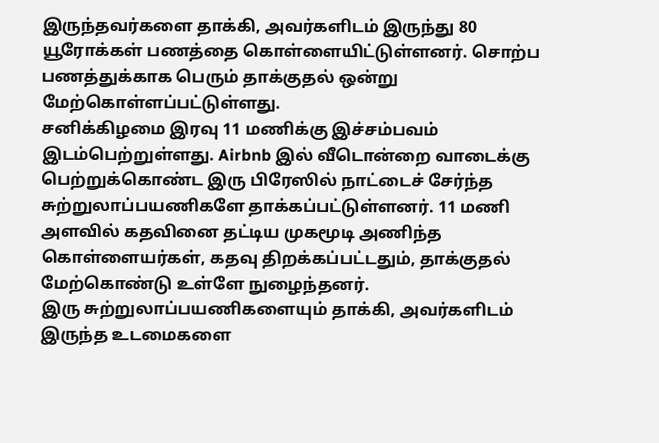இருந்தவர்களை தாக்கி, அவர்களிடம் இருந்து 80 யூரோக்கள் பணத்தை கொள்ளையிட்டுள்ளனர். சொற்ப பணத்துக்காக பெரும் தாக்குதல் ஒன்று மேற்கொள்ளப்பட்டுள்ளது.
சனிக்கிழமை இரவு 11 மணிக்கு இச்சம்பவம் இடம்பெற்றுள்ளது. Airbnb இல் வீடொன்றை வாடைக்கு பெற்றுக்கொண்ட இரு பிரேஸில் நாட்டைச் சேர்ந்த சுற்றுலாப்பயணிகளே தாக்கப்பட்டுள்ளனர். 11 மணி அளவில் கதவினை தட்டிய முகமூடி அணிந்த கொள்ளையர்கள், கதவு திறக்கப்பட்டதும், தாக்குதல் மேற்கொண்டு உள்ளே நுழைந்தனர்.
இரு சுற்றுலாப்பயணிகளையும் தாக்கி, அவர்களிடம் இருந்த உடமைகளை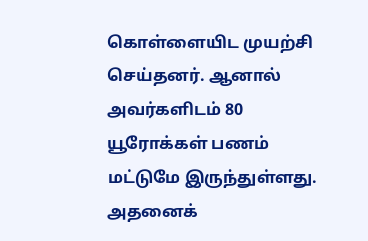கொள்ளையிட முயற்சி செய்தனர். ஆனால் அவர்களிடம் 80 யூரோக்கள் பணம் மட்டுமே இருந்துள்ளது. அதனைக்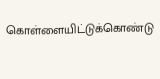கொள்ளையிட்டுக்கொண்டு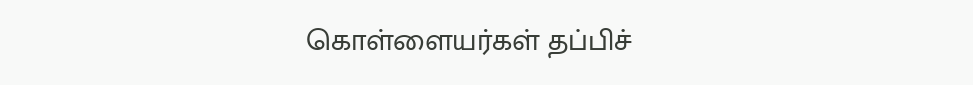கொள்ளையர்கள் தப்பிச்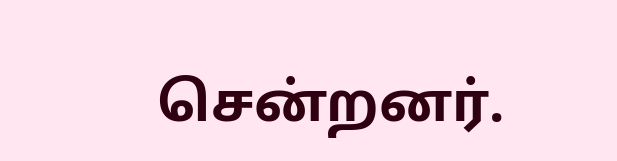சென்றனர்.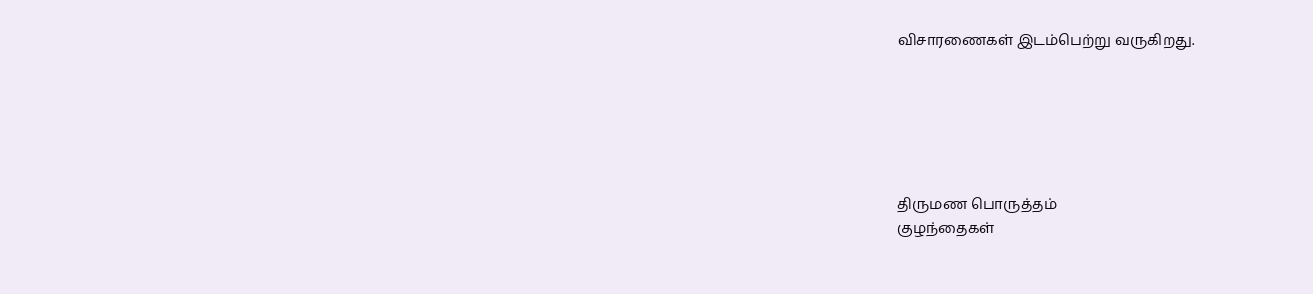விசாரணைகள் இடம்பெற்று வருகிறது.






திருமண பொருத்தம்
குழந்தைகள்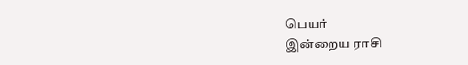பெயர்
இன்றைய ராசி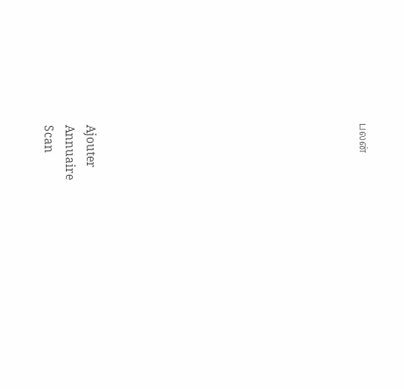பலன்












Ajouter
Annuaire
Scan